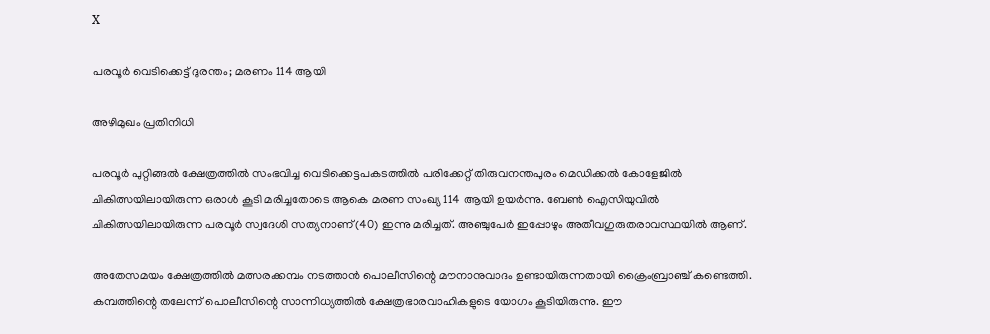X

പരവൂര്‍ വെടിക്കെട്ട് ദുരന്തം; മരണം 114 ആയി

അഴിമുഖം പ്രതിനിധി

പരവൂര്‍ പുറ്റിങ്ങല്‍ ക്ഷേത്രത്തില്‍ സംഭവിച്ച വെടിക്കെട്ടപകടത്തില്‍ പരിക്കേറ്റ് തിരുവനന്തപുരം മെഡിക്കല്‍ കോളേജില്‍ ചികിത്സയിലായിരുന്ന ഒരാള്‍ കൂടി മരിച്ചതോടെ ആകെ മരണ സംഖ്യ 114 ആയി ഉയര്‍ന്നു. ബേണ്‍ ഐസിയുവില്‍ ചികിത്സയിലായിരുന്ന പരവൂര്‍ സ്വദേശി സത്യനാണ്(40) ഇന്നു മരിച്ചത്. അഞ്ചുപേര്‍ ഇപ്പോഴും അതീവഗുരുതരാവസ്ഥയില്‍ ആണ്.

അതേസമയം ക്ഷേത്രത്തില്‍ മത്സരക്കമ്പം നടത്താന്‍ പൊലീസിന്റെ മൗനാനുവാദം ഉണ്ടായിരുന്നതായി ക്രൈംബ്രാഞ്ച് കണ്ടെത്തി. കമ്പത്തിന്റെ തലേന്ന് പൊലീസിന്റെ സാന്നിധ്യത്തില്‍ ക്ഷേത്രഭാരവാഹികളുടെ യോഗം കൂടിയിരുന്നു. ഈ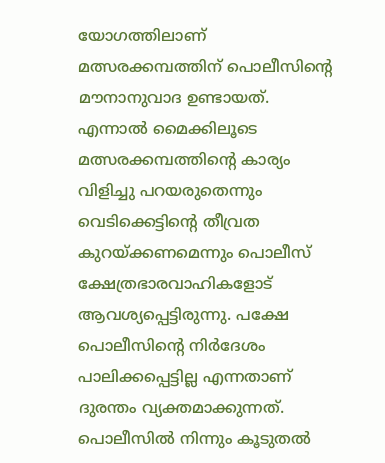യോഗത്തിലാണ് മത്സരക്കമ്പത്തിന് പൊലീസിന്റെ മൗനാനുവാദ ഉണ്ടായത്. എന്നാല്‍ മൈക്കിലൂടെ മത്സരക്കമ്പത്തിന്റെ കാര്യം വിളിച്ചു പറയരുതെന്നും വെടിക്കെട്ടിന്റെ തീവ്രത കുറയ്ക്കണമെന്നും പൊലീസ് ക്ഷേത്രഭാരവാഹികളോട് ആവശ്യപ്പെട്ടിരുന്നു. പക്ഷേ പൊലീസിന്റെ നിര്‍ദേശം പാലിക്കപ്പെട്ടില്ല എന്നതാണ് ദുരന്തം വ്യക്തമാക്കുന്നത്. പൊലീസില്‍ നിന്നും കൂടുതല്‍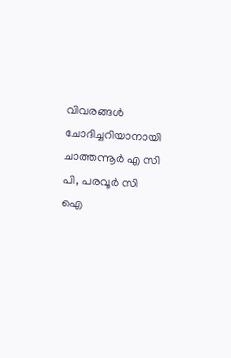വിവരങ്ങള്‍ ചോദിച്ചറിയാനായി ചാത്തന്നൂര്‍ എ സി പി, പരവൂര്‍ സി ഐ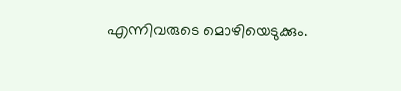എന്നിവരുടെ മൊഴിയെടുക്കും.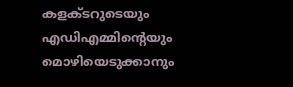കളക്ടറുടെയും എഡിഎമ്മിന്റെയും മൊഴിയെടുക്കാനും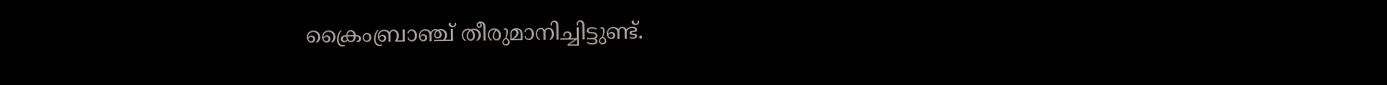ക്രൈംബ്രാഞ്ച് തീരുമാനിച്ചിട്ടുണ്ട്.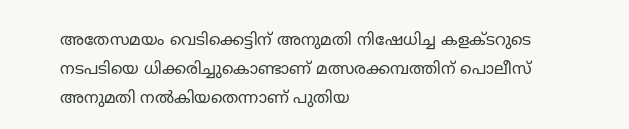അതേസമയം വെടിക്കെട്ടിന് അനുമതി നിഷേധിച്ച കളക്ടറുടെ നടപടിയെ ധിക്കരിച്ചുകൊണ്ടാണ് മത്സരക്കമ്പത്തിന് പൊലീസ് അനുമതി നല്‍കിയതെന്നാണ് പുതിയ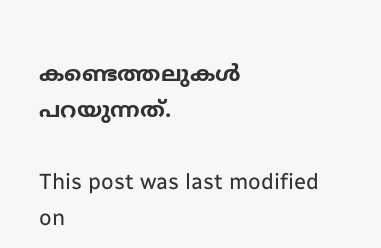കണ്ടെത്തലുകള്‍ പറയുന്നത്.

This post was last modified on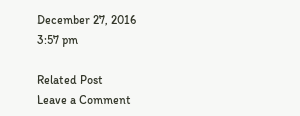December 27, 2016 3:57 pm

Related Post
Leave a Comment